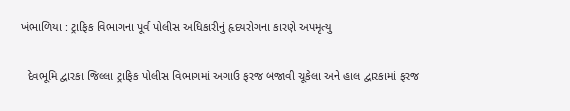ખંભાળિયા : ટ્રાફિક વિભાગના પૂર્વ પોલીસ અધિકારીનું હૃદયરોગના કારણે અપમૃત્યુ

  દેવભૂમિ દ્વારકા જિલ્લા ટ્રાફિક પોલીસ વિભાગમાં અગાઉ ફરજ બજાવી ચૂકેલા અને હાલ દ્વારકામાં ફરજ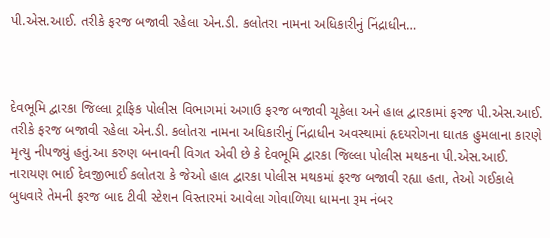પી.એસ.આઈ. તરીકે ફરજ બજાવી રહેલા એન.ડી. કલોતરા નામના અધિકારીનું નિંદ્રાધીન…



દેવભૂમિ દ્વારકા જિલ્લા ટ્રાફિક પોલીસ વિભાગમાં અગાઉ ફરજ બજાવી ચૂકેલા અને હાલ દ્વારકામાં ફરજ પી.એસ.આઈ. તરીકે ફરજ બજાવી રહેલા એન.ડી. કલોતરા નામના અધિકારીનું નિંદ્રાધીન અવસ્થામાં હૃદયરોગના ઘાતક હુમલાના કારણે મૃત્યુ નીપજ્યું હતું.આ કરુણ બનાવની વિગત એવી છે કે દેવભૂમિ દ્વારકા જિલ્લા પોલીસ મથકના પી.એસ.આઈ. નારાયણ ભાઈ દેવજીભાઈ કલોતરા કે જેઓ હાલ દ્વારકા પોલીસ મથકમાં ફરજ બજાવી રહ્યા હતા, તેઓ ગઈકાલે બુધવારે તેમની ફરજ બાદ ટીવી સ્ટેશન વિસ્તારમાં આવેલા ગોવાળિયા ધામના રૂમ નંબર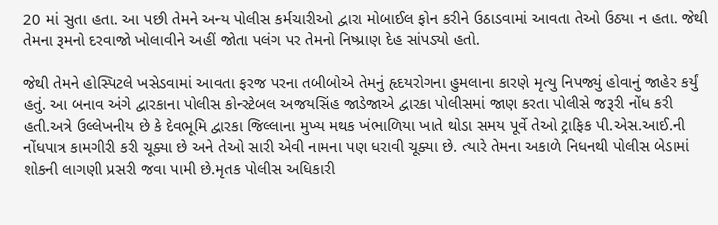20 માં સુતા હતા. આ પછી તેમને અન્ય પોલીસ કર્મચારીઓ દ્વારા મોબાઈલ ફોન કરીને ઉઠાડવામાં આવતા તેઓ ઉઠ્યા ન હતા. જેથી તેમના રૂમનો દરવાજો ખોલાવીને અહીં જોતા પલંગ પર તેમનો નિષ્પ્રાણ દેહ સાંપડ્યો હતો.

જેથી તેમને હોસ્પિટલે ખસેડવામાં આવતા ફરજ પરના તબીબોએ તેમનું હૃદયરોગના હુમલાના કારણે મૃત્યુ નિપજ્યું હોવાનું જાહેર કર્યું હતું. આ બનાવ અંગે દ્વારકાના પોલીસ કોન્સ્ટેબલ અજયસિંહ જાડેજાએ દ્વારકા પોલીસમાં જાણ કરતા પોલીસે જરૂરી નોંધ કરી હતી.અત્રે ઉલ્લેખનીય છે કે દેવભૂમિ દ્વારકા જિલ્લાના મુખ્ય મથક ખંભાળિયા ખાતે થોડા સમય પૂર્વે તેઓ ટ્રાફિક પી.એસ.આઈ.ની નોંધપાત્ર કામગીરી કરી ચૂક્યા છે અને તેઓ સારી એવી નામના પણ ધરાવી ચૂક્યા છે. ત્યારે તેમના અકાળે નિધનથી પોલીસ બેડામાં શોકની લાગણી પ્રસરી જવા પામી છે.મૃતક પોલીસ અધિકારી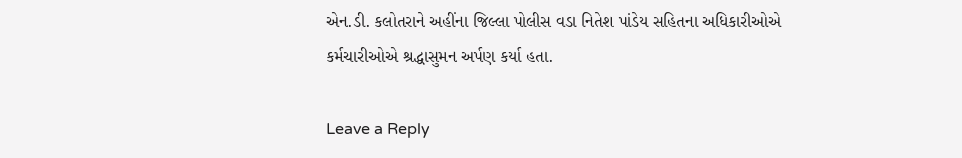એન.ડી. કલોતરાને અહીંના જિલ્લા પોલીસ વડા નિતેશ પાંડેય સહિતના અધિકારીઓએ કર્મચારીઓએ શ્રદ્ધાસુમન અર્પણ કર્યા હતા.

Leave a Reply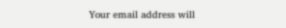Your email address will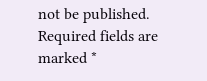not be published. Required fields are marked *